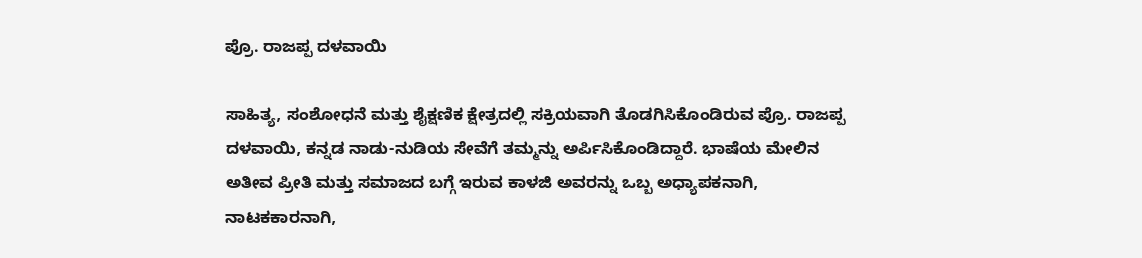ಪ್ರೊ. ರಾಜಪ್ಪ ದಳವಾಯಿ

ಸಾಹಿತ್ಯ, ಸಂಶೋಧನೆ ಮತ್ತು ಶೈಕ್ಷಣಿಕ ಕ್ಷೇತ್ರದಲ್ಲಿ ಸಕ್ರಿಯವಾಗಿ ತೊಡಗಿಸಿಕೊಂಡಿರುವ ಪ್ರೊ. ರಾಜಪ್ಪ ದಳವಾಯಿ, ಕನ್ನಡ ನಾಡು-ನುಡಿಯ ಸೇವೆಗೆ ತಮ್ಮನ್ನು ಅರ್ಪಿಸಿಕೊಂಡಿದ್ದಾರೆ. ಭಾಷೆಯ ಮೇಲಿನ ಅತೀವ ಪ್ರೀತಿ ಮತ್ತು ಸಮಾಜದ ಬಗ್ಗೆ ಇರುವ ಕಾಳಜಿ ಅವರನ್ನು ಒಬ್ಬ ಅಧ್ಯಾಪಕನಾಗಿ, ನಾಟಕಕಾರನಾಗಿ,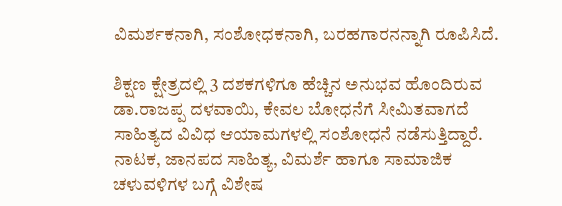ವಿಮರ್ಶಕನಾಗಿ, ಸಂಶೋಧಕನಾಗಿ, ಬರಹಗಾರನನ್ನಾಗಿ ರೂಪಿಸಿದೆ.

ಶಿಕ್ಷಣ ಕ್ಷೇತ್ರದಲ್ಲಿ 3 ದಶಕಗಳಿಗೂ ಹೆಚ್ಚಿನ ಅನುಭವ ಹೊಂದಿರುವ ಡಾ.ರಾಜಪ್ಪ ದಳವಾಯಿ, ಕೇವಲ ಬೋಧನೆಗೆ ಸೀಮಿತವಾಗದೆ ಸಾಹಿತ್ಯದ ವಿವಿಧ ಆಯಾಮಗಳಲ್ಲಿ ಸಂಶೋಧನೆ ನಡೆಸುತ್ತಿದ್ದಾರೆ. ನಾಟಕ, ಜಾನಪದ ಸಾಹಿತ್ಯ, ವಿಮರ್ಶೆ ಹಾಗೂ ಸಾಮಾಜಿಕ ಚಳುವಳಿಗಳ ಬಗ್ಗೆ ವಿಶೇಷ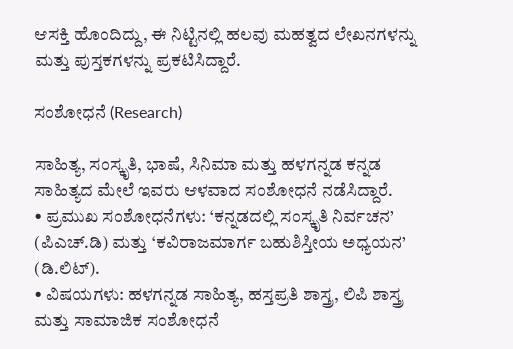ಆಸಕ್ತಿ ಹೊಂದಿದ್ದು, ಈ ನಿಟ್ಟಿನಲ್ಲಿ ಹಲವು ಮಹತ್ವದ ಲೇಖನಗಳನ್ನು ಮತ್ತು ಪುಸ್ತಕಗಳನ್ನು ಪ್ರಕಟಿಸಿದ್ದಾರೆ.

ಸಂಶೋಧನೆ (Research)

ಸಾಹಿತ್ಯ, ಸಂಸ್ಕೃತಿ, ಭಾಷೆ, ಸಿನಿಮಾ ಮತ್ತು ಹಳಗನ್ನಡ ಕನ್ನಡ ಸಾಹಿತ್ಯದ ಮೇಲೆ ಇವರು ಆಳವಾದ ಸಂಶೋಧನೆ ನಡೆಸಿದ್ದಾರೆ.
• ಪ್ರಮುಖ ಸಂಶೋಧನೆಗಳು: ‘ಕನ್ನಡದಲ್ಲಿ ಸಂಸ್ಕೃತಿ ನಿರ್ವಚನ’ (ಪಿಎಚ್.ಡಿ) ಮತ್ತು ‘ಕವಿರಾಜಮಾರ್ಗ ಬಹುಶಿಸ್ತೀಯ ಅಧ್ಯಯನ’ (ಡಿ.ಲಿಟ್).
• ವಿಷಯಗಳು: ಹಳಗನ್ನಡ ಸಾಹಿತ್ಯ, ಹಸ್ತಪ್ರತಿ ಶಾಸ್ತ್ರ, ಲಿಪಿ ಶಾಸ್ತ್ರ ಮತ್ತು ಸಾಮಾಜಿಕ ಸಂಶೋಧನೆ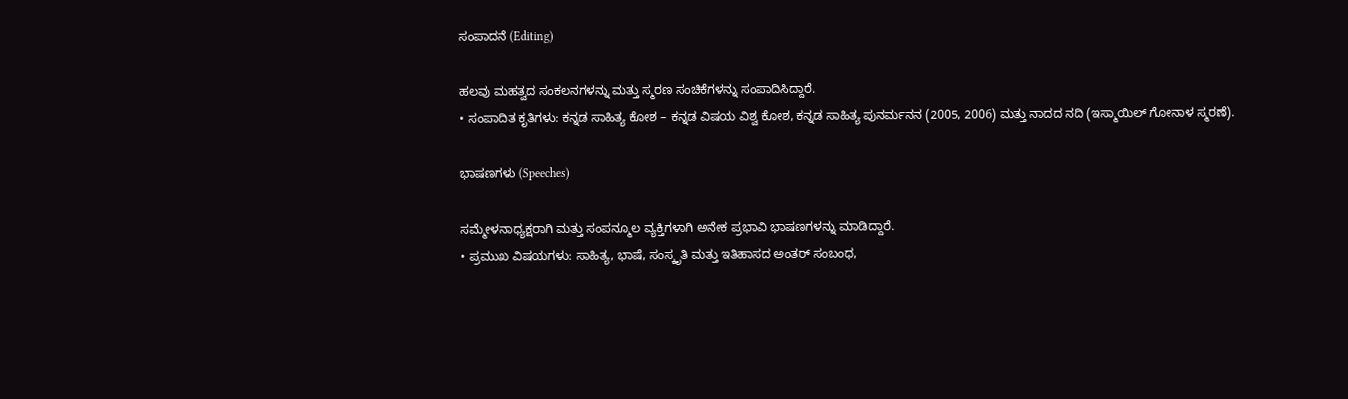ಸಂಪಾದನೆ (Editing)

ಹಲವು ಮಹತ್ವದ ಸಂಕಲನಗಳನ್ನು ಮತ್ತು ಸ್ಮರಣ ಸಂಚಿಕೆಗಳನ್ನು ಸಂಪಾದಿಸಿದ್ದಾರೆ.
• ಸಂಪಾದಿತ ಕೃತಿಗಳು: ಕನ್ನಡ ಸಾಹಿತ್ಯ ಕೋಶ – ಕನ್ನಡ ವಿಷಯ ವಿಶ್ವ ಕೋಶ, ಕನ್ನಡ ಸಾಹಿತ್ಯ ಪುನರ್ಮನನ (2005, 2006) ಮತ್ತು ನಾದದ ನದಿ (ಇಸ್ಮಾಯಿಲ್‌ ಗೋನಾಳ ಸ್ಮರಣೆ).

ಭಾಷಣಗಳು (Speeches)

ಸಮ್ಮೇಳನಾಧ್ಯಕ್ಷರಾಗಿ ಮತ್ತು ಸಂಪನ್ಮೂಲ ವ್ಯಕ್ತಿಗಳಾಗಿ ಅನೇಕ ಪ್ರಭಾವಿ ಭಾಷಣಗಳನ್ನು ಮಾಡಿದ್ದಾರೆ.
• ಪ್ರಮುಖ ವಿಷಯಗಳು: ಸಾಹಿತ್ಯ, ಭಾಷೆ, ಸಂಸ್ಕೃತಿ ಮತ್ತು ಇತಿಹಾಸದ ಅಂತರ್ ಸಂಬಂಧ,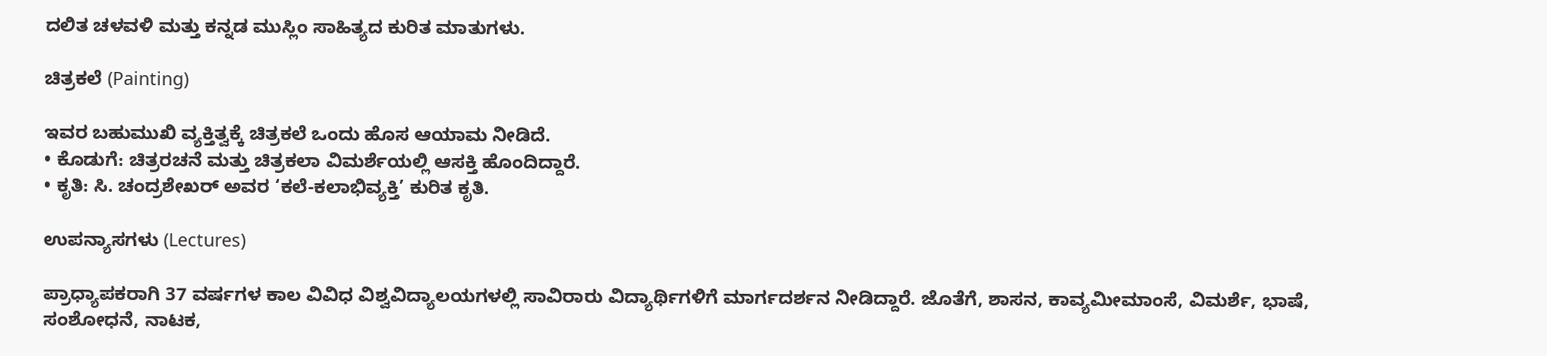ದಲಿತ ಚಳವಳಿ ಮತ್ತು ಕನ್ನಡ ಮುಸ್ಲಿಂ ಸಾಹಿತ್ಯದ ಕುರಿತ ಮಾತುಗಳು.

ಚಿತ್ರಕಲೆ (Painting)

ಇವರ ಬಹುಮುಖಿ ವ್ಯಕ್ತಿತ್ವಕ್ಕೆ ಚಿತ್ರಕಲೆ ಒಂದು ಹೊಸ ಆಯಾಮ ನೀಡಿದೆ.
• ಕೊಡುಗೆ: ಚಿತ್ರರಚನೆ ಮತ್ತು ಚಿತ್ರಕಲಾ ವಿಮರ್ಶೆಯಲ್ಲಿ ಆಸಕ್ತಿ ಹೊಂದಿದ್ದಾರೆ.
• ಕೃತಿ: ಸಿ. ಚಂದ್ರಶೇಖರ್ ಅವರ ‘ಕಲೆ-ಕಲಾಭಿವ್ಯಕ್ತಿ’ ಕುರಿತ ಕೃತಿ.

ಉಪನ್ಯಾಸಗಳು (Lectures)

ಪ್ರಾಧ್ಯಾಪಕರಾಗಿ 37 ವರ್ಷಗಳ ಕಾಲ ವಿವಿಧ ವಿಶ್ವವಿದ್ಯಾಲಯಗಳಲ್ಲಿ ಸಾವಿರಾರು ವಿದ್ಯಾರ್ಥಿಗಳಿಗೆ ಮಾರ್ಗದರ್ಶನ ನೀಡಿದ್ದಾರೆ. ಜೊತೆಗೆ, ಶಾಸನ, ಕಾವ್ಯಮೀಮಾಂಸೆ, ವಿಮರ್ಶೆ, ಭಾಷೆ, ಸಂಶೋಧನೆ, ನಾಟಕ,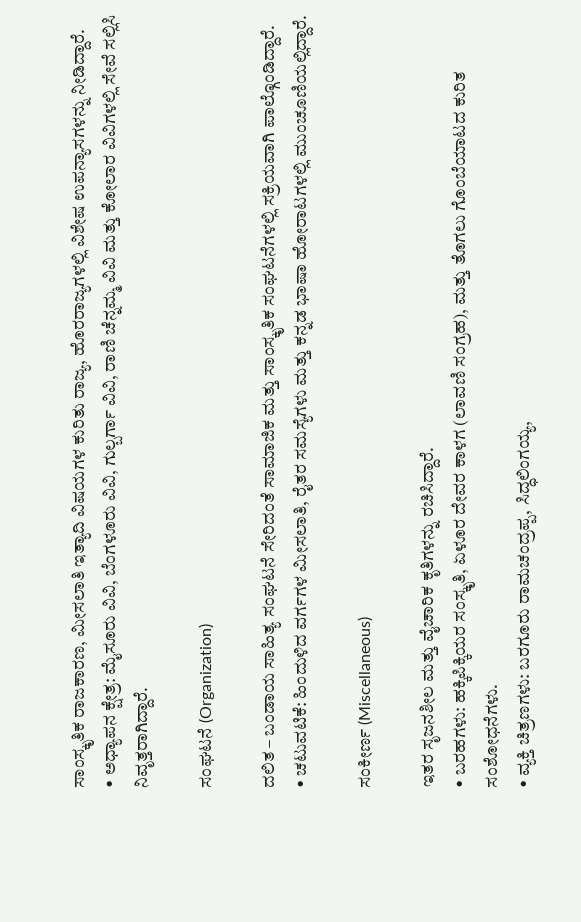ಸಾಂಸ್ಕೃತಿಕ ರಾಜಕಾರಣ, ಮೀಸಲಾತಿ ಇತ್ಯಾದಿ ವಿಷಯಗಳ ಕುರಿತು ರಾಜ್ಯ, ಹೊರರಾಜ್ಯಗಳಲ್ಲಿ ವಿಶೇಷ ಉಪನ್ಯಾಸಗಳನ್ನು ನೀಡಿದ್ದಾರೆ.
• ಅಧ್ಯಾಪನ ಕ್ಷೇತ್ರ: ಮೈಸೂರು ವಿವಿ, ಬೆಂಗಳೂರು ವಿವಿ, ಗುಲ್ಬರ್ಗಾ ವಿವಿ, ರಾಣಿ ಚೆನ್ನಮ್ಮ ವಿವಿ ಮತ್ತು ಕೋಲಾರ ವಿವಿಗಳಲ್ಲಿ ಸೇವೆ ಸಲ್ಲಿಸಿ ನಿವೃತ್ತರಾಗಿದ್ದಾರೆ.

ಸಂಘಟನೆ (Organization)

ದಲಿತ – ಬಂಡಾಯ ಸಾಹಿತ್ಯ ಸಂಘಟನೆ ಸೇರಿದಂತೆ ಸಾಮಾಜಿಕ ಮತ್ತು ಸಾಂಸ್ಕೃತಿಕ ಸಂಘಟನೆಗಳಲ್ಲಿ ಸಕ್ರಿಯವಾಗಿ ಪಾಲ್ಗೊಂಡಿದ್ದಾರೆ.
• ಚಟುವಟಿಕೆ: ಹಿಂದುಳಿದ ವರ್ಗಗಳ ಮೀಸಲಾತಿ, ರೈತರ ಸಮಸ್ಯೆಗಳು ಮತ್ತು ಕನ್ನಡ ಭಾಷಾ ಹೋರಾಟಗಳಲ್ಲಿ ಮುಂಚೂಣಿಯಲ್ಲಿದ್ದಾರೆ.

ಸಂಕೀರ್ಣ (Miscellaneous)

ಇತರ ಸೃಜನಶೀಲ ಮತ್ತು ವೈಚಾರಿಕ ಕೃತಿಗಳನ್ನು ರಚಿಸಿದ್ದಾರೆ.
• ಬರಹಗಳು: ಹಕ್ಕಿಪಿಕ್ಕಿಯರ ಸಂಸ್ಕೃತಿ, ಏಳೂರ ದೇವರ ಕಾಳಗ (ಲಾವಣಿ ಸಂಗ್ರಹ), ಮತ್ತು ತೊಗಲು ಗೊಂಬೆಯಾಟದ ಕುರಿತ ಸಂಶೋಧನೆಗಳು.
• ವ್ಯಕ್ತಿ ಚಿತ್ರಣಗಳು: ಬರಗೂರು ರಾಮಚಂದ್ರಪ್ಪ, ಸಿದ್ಧಲಿಂಗಯ್ಯ,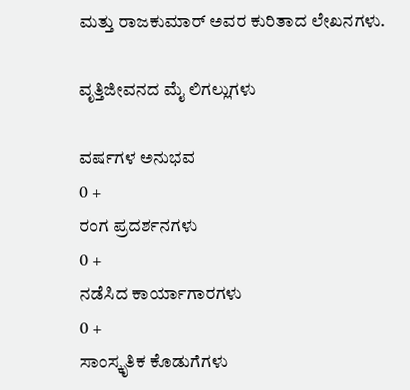ಮತ್ತು ರಾಜಕುಮಾರ್ ಅವರ ಕುರಿತಾದ ಲೇಖನಗಳು.

ವೃತ್ತಿಜೀವನದ ಮೈ ಲಿಗಲ್ಲುಗಳು

ವರ್ಷಗಳ ಅನುಭವ
0 +
ರಂಗ ಪ್ರದರ್ಶನಗಳು
0 +
ನಡೆಸಿದ ಕಾರ್ಯಾಗಾರಗಳು
0 +
ಸಾಂಸ್ಕೃತಿಕ ಕೊಡುಗೆಗಳು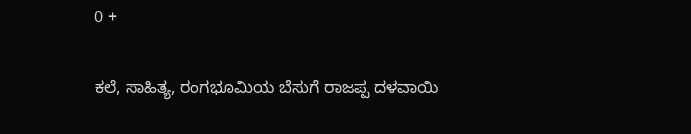0 +

ಕಲೆ, ಸಾಹಿತ್ಯ, ರಂಗಭೂಮಿಯ ಬೆಸುಗೆ ರಾಜಪ್ಪ ದಳವಾಯಿ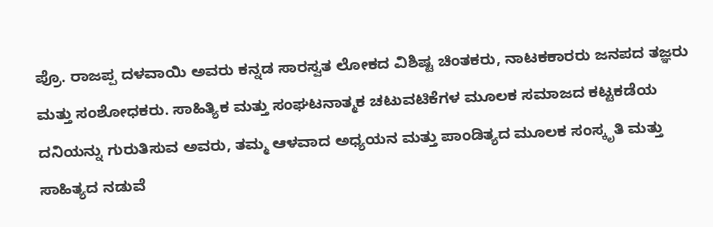ಪ್ರೊ. ರಾಜಪ್ಪ ದಳವಾಯಿ ಅವರು ಕನ್ನಡ ಸಾರಸ್ವತ ಲೋಕದ ವಿಶಿಷ್ಟ ಚಿಂತಕರು, ನಾಟಕಕಾರರು ಜನಪದ ತಜ್ಞರು ಮತ್ತು ಸಂಶೋಧಕರು. ಸಾಹಿತ್ಯಿಕ ಮತ್ತು ಸಂಘಟನಾತ್ಮಕ ಚಟುವಟಿಕೆಗಳ ಮೂಲಕ ಸಮಾಜದ ಕಟ್ಟಕಡೆಯ ದನಿಯನ್ನು ಗುರುತಿಸುವ ಅವರು, ತಮ್ಮ ಆಳವಾದ ಅಧ್ಯಯನ ಮತ್ತು ಪಾಂಡಿತ್ಯದ ಮೂಲಕ ಸಂಸ್ಕೃತಿ ಮತ್ತು ಸಾಹಿತ್ಯದ ನಡುವೆ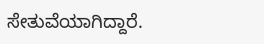ಸೇತುವೆಯಾಗಿದ್ದಾರೆ.